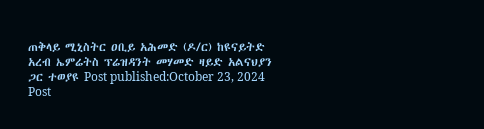ጠቅላይ ሚኒስትር ዐቢይ አሕመድ (ዶ/ር) ከዩናይትድ አረብ ኤምሬትስ ፕሬዝዳንት መሃመድ ዛይድ አልናህያን ጋር ተወያዩ Post published:October 23, 2024 Post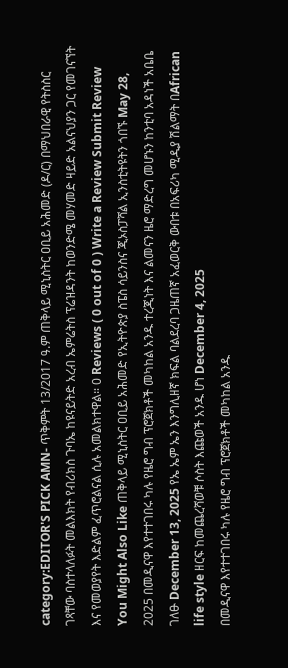category:EDITOR'S PICK AMN- ጥቅምት 13/2017 ዓ.ም ጠቅላይ ሚኒስትር ዐቢይ አሕመድ (ዶ/ር) በማህበራዊ የትስስር ገጻቸው ባስተላለፉት መልእክት የብሪክስ ጉባኤ ከዩናይትድ አረብ ኤምሬትስ ፕሬዝዳንት ከወንድሜ መሃመድ ዛይድ አልናህያን ጋር የመገናኘት እና የመወያየት እድልም ፈጥሮልናል ሲሉ አመልክተዋል። 0 Reviews ( 0 out of 0 ) Write a Review Submit Review You Might Also Like ጠቅላይ ሚኒስትር ዐቢይ አሕመድ የኢትዮጵያ ስፔስ ሳይንስና ጂኦስፓሻል ኢንስቲትዩትን ጎበኙ May 28, 2025 በመዲናዋ እየተተገበሩ ካሉ የዜሮ ግብ ፕሮጀክቶች መካከል አንዱ ተረጂነት እና ልመናን ዜሮ ማድረግ መሆኑን ከንቲባ አዳነች አቤቤ ገለፁ December 13, 2025 የኤ ኤም ኤን እንግሊዘኛ ክፍል ባልደረባ ጋዜጠኛ አፈወርቅ ውበቱ በአፍሪካ ሚዲያ ሽልማት በAfrican life style ዘርፍ ከመጨረሻወቹ ሶስት እጩወች አንዱ ሆነ December 4, 2025
በመዲናዋ እየተተገበሩ ካሉ የዜሮ ግብ ፕሮጀክቶች መካከል አንዱ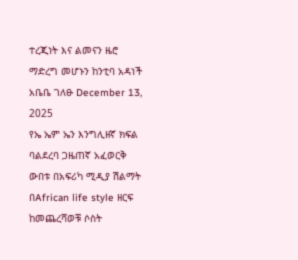ተረጂነት እና ልመናን ዜሮ ማድረግ መሆኑን ከንቲባ አዳነች አቤቤ ገለፁ December 13, 2025
የኤ ኤም ኤን እንግሊዘኛ ክፍል ባልደረባ ጋዜጠኛ አፈወርቅ ውበቱ በአፍሪካ ሚዲያ ሽልማት በAfrican life style ዘርፍ ከመጨረሻወቹ ሶስት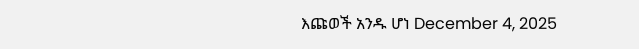እጩወች አንዱ ሆነ December 4, 2025